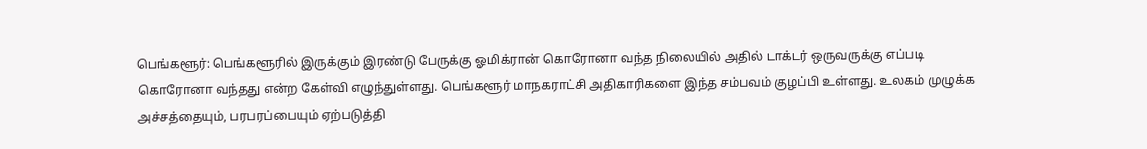பெங்களூர்: பெங்களூரில் இருக்கும் இரண்டு பேருக்கு ஓமிக்ரான் கொரோனா வந்த நிலையில் அதில் டாக்டர் ஒருவருக்கு எப்படி கொரோனா வந்தது என்ற கேள்வி எழுந்துள்ளது. பெங்களூர் மாநகராட்சி அதிகாரிகளை இந்த சம்பவம் குழப்பி உள்ளது. உலகம் முழுக்க அச்சத்தையும், பரபரப்பையும் ஏற்படுத்தி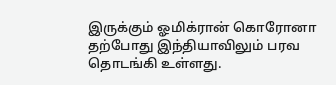இருக்கும் ஓமிக்ரான் கொரோனா தற்போது இந்தியாவிலும் பரவ தொடங்கி உள்ளது.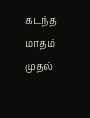கடந்த மாதம் முதல்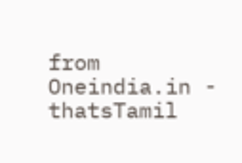from Oneindia.in - thatsTamil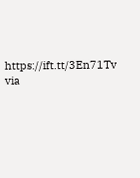https://ift.tt/3En71Tv
via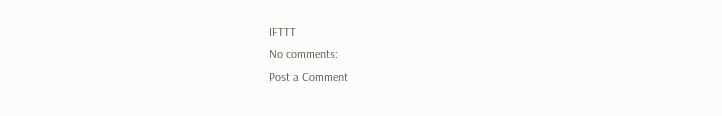IFTTT
No comments:
Post a Comment